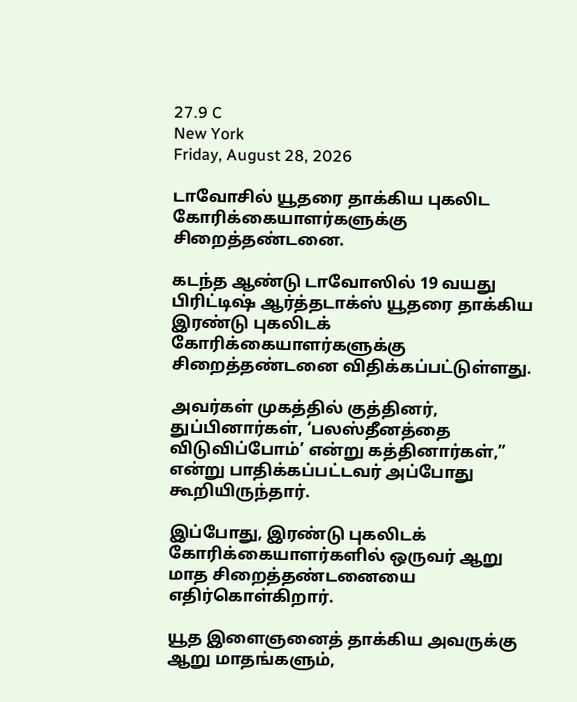27.9 C
New York
Friday, August 28, 2026

டாவோசில் யூதரை தாக்கிய புகலிட கோரிக்கையாளர்களுக்கு சிறைத்தண்டனை.

கடந்த ஆண்டு டாவோஸில் 19 வயது பிரிட்டிஷ் ஆர்த்தடாக்ஸ் யூதரை தாக்கிய இரண்டு புகலிடக் கோரிக்கையாளர்களுக்கு  சிறைத்தண்டனை விதிக்கப்பட்டுள்ளது.

அவர்கள் முகத்தில் குத்தினர்,  துப்பினார்கள், ‘பலஸ்தீனத்தை விடுவிப்போம்’ என்று கத்தினார்கள்,” என்று பாதிக்கப்பட்டவர் அப்போது கூறியிருந்தார்.

இப்போது, இரண்டு புகலிடக் கோரிக்கையாளர்களில் ஒருவர் ஆறு மாத சிறைத்தண்டனையை எதிர்கொள்கிறார்.

யூத இளைஞனைத் தாக்கிய அவருக்கு ஆறு மாதங்களும்,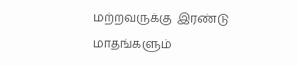மற்றவருக்கு  இரண்டு மாதங்களும்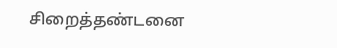சிறைத்தண்டனை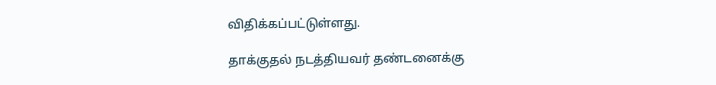விதிக்கப்பட்டுள்ளது.

தாக்குதல் நடத்தியவர் தண்டனைக்கு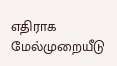எதிராக மேல்முறையீடு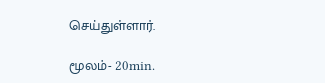செய்துள்ளார்.

மூலம்- 20min.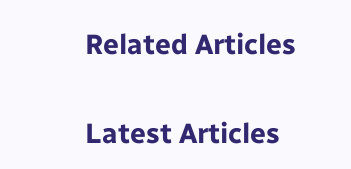Related Articles

Latest Articles